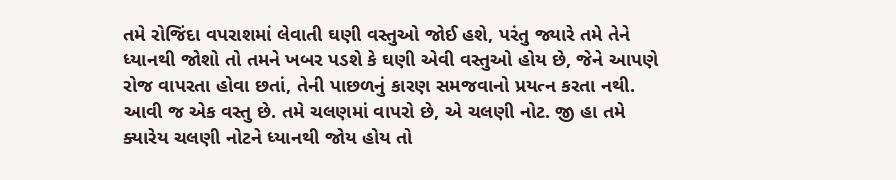તમે રોજિંદા વપરાશમાં લેવાતી ઘણી વસ્તુઓ જોઈ હશે, પરંતુ જ્યારે તમે તેને ધ્યાનથી જોશો તો તમને ખબર પડશે કે ઘણી એવી વસ્તુઓ હોય છે, જેને આપણે રોજ વાપરતા હોવા છતાં, તેની પાછળનું કારણ સમજવાનો પ્રયત્ન કરતા નથી. આવી જ એક વસ્તુ છે. તમે ચલણમાં વાપરો છે, એ ચલણી નોટ. જી હા તમે ક્યારેય ચલણી નોટને ધ્યાનથી જોય હોય તો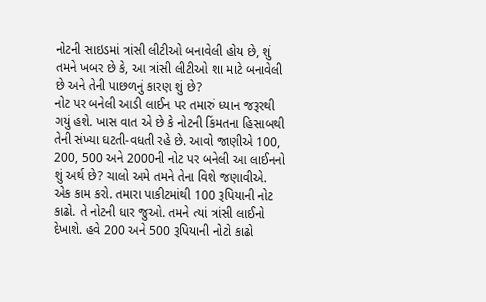નોટની સાઇડમાં ત્રાંસી લીટીઓ બનાવેલી હોય છે, શું તમને ખબર છે કે, આ ત્રાંસી લીટીઓ શા માટે બનાવેલી છે અને તેની પાછળનું કારણ શું છે?
નોટ પર બનેલી આડી લાઈન પર તમારું ધ્યાન જરૂરથી ગયું હશે. ખાસ વાત એ છે કે નોટની કિંમતના હિસાબથી તેની સંખ્યા ઘટતી-વધતી રહે છે. આવો જાણીએ 100, 200, 500 અને 2000ની નોટ પર બનેલી આ લાઈનનો શું અર્થ છે? ચાલો અમે તમને તેના વિશે જણાવીએ.
એક કામ કરો. તમારા પાકીટમાંથી 100 રૂપિયાની નોટ કાઢો. તે નોટની ધાર જુઓ. તમને ત્યાં ત્રાંસી લાઈનો દેખાશે. હવે 200 અને 500 રૂપિયાની નોટો કાઢો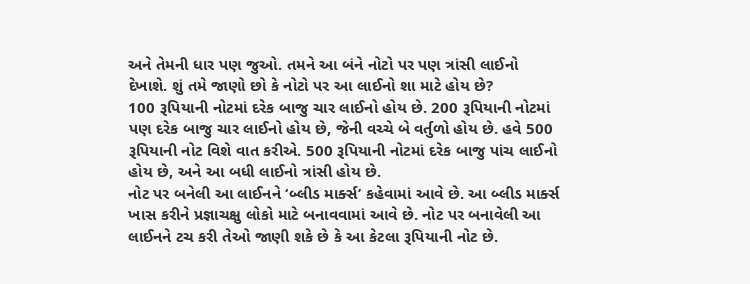અને તેમની ધાર પણ જુઓ. તમને આ બંને નોટો પર પણ ત્રાંસી લાઈનો દેખાશે. શું તમે જાણો છો કે નોટો પર આ લાઈનો શા માટે હોય છે?
100 રૂપિયાની નોટમાં દરેક બાજુ ચાર લાઈનો હોય છે. 200 રૂપિયાની નોટમાં પણ દરેક બાજુ ચાર લાઈનો હોય છે, જેની વચ્ચે બે વર્તુળો હોય છે. હવે 500 રૂપિયાની નોટ વિશે વાત કરીએ. 500 રૂપિયાની નોટમાં દરેક બાજુ પાંચ લાઈનો હોય છે, અને આ બધી લાઈનો ત્રાંસી હોય છે.
નોટ પર બનેલી આ લાઈનને ‘બ્લીડ માર્ક્સ’ કહેવામાં આવે છે. આ બ્લીડ માર્ક્સ ખાસ કરીને પ્રજ્ઞાચક્ષુ લોકો માટે બનાવવામાં આવે છે. નોટ પર બનાવેલી આ લાઈનને ટચ કરી તેઓ જાણી શકે છે કે આ કેટલા રૂપિયાની નોટ છે.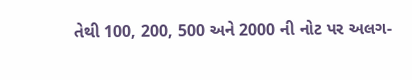તેથી 100, 200, 500 અને 2000 ની નોટ પર અલગ-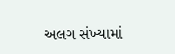અલગ સંખ્યામાં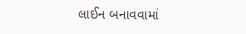લાઈન બનાવવામાં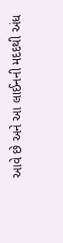આવે છે અને આ લાઈનની મદદથી અંધ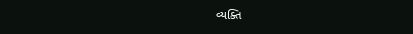વ્યક્તિ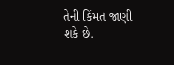તેની કિંમત જાણી શકે છે.